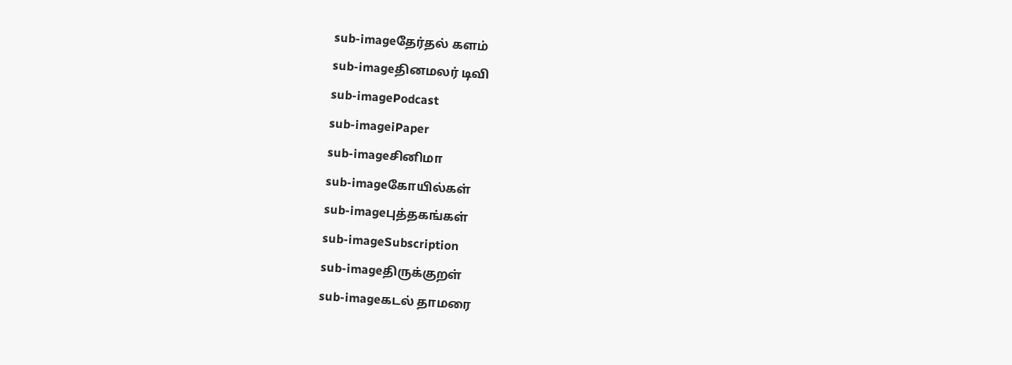sub-imageதேர்தல் களம்
sub-imageதினமலர் டிவி
sub-imagePodcast
sub-imageiPaper
sub-imageசினிமா
sub-imageகோயில்கள்
sub-imageபுத்தகங்கள்
sub-imageSubscription
sub-imageதிருக்குறள்
sub-imageகடல் தாமரை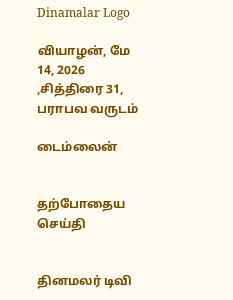Dinamalar Logo

வியாழன், மே 14, 2026 ,சித்திரை 31, பராபவ வருடம்

டைம்லைன்


தற்போதைய செய்தி


தினமலர் டிவி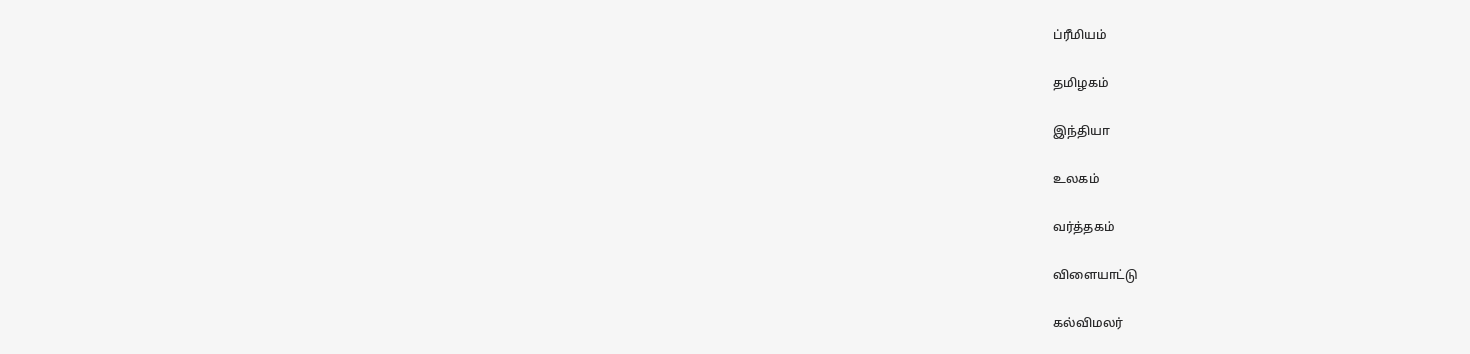ப்ரீமியம்


தமிழகம்


இந்தியா


உலகம்


வர்த்தகம்


விளையாட்டு


கல்விமலர்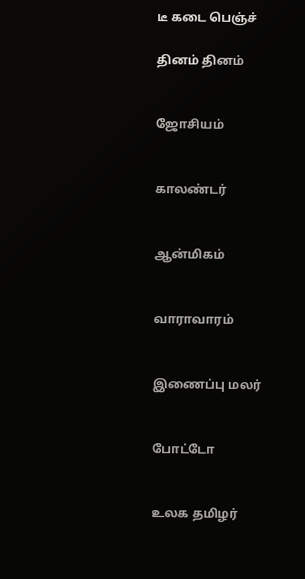டீ கடை பெஞ்ச்

தினம் தினம்


ஜோசியம்


காலண்டர்


ஆன்மிகம்


வாராவாரம்


இணைப்பு மலர்


போட்டோ


உலக தமிழர்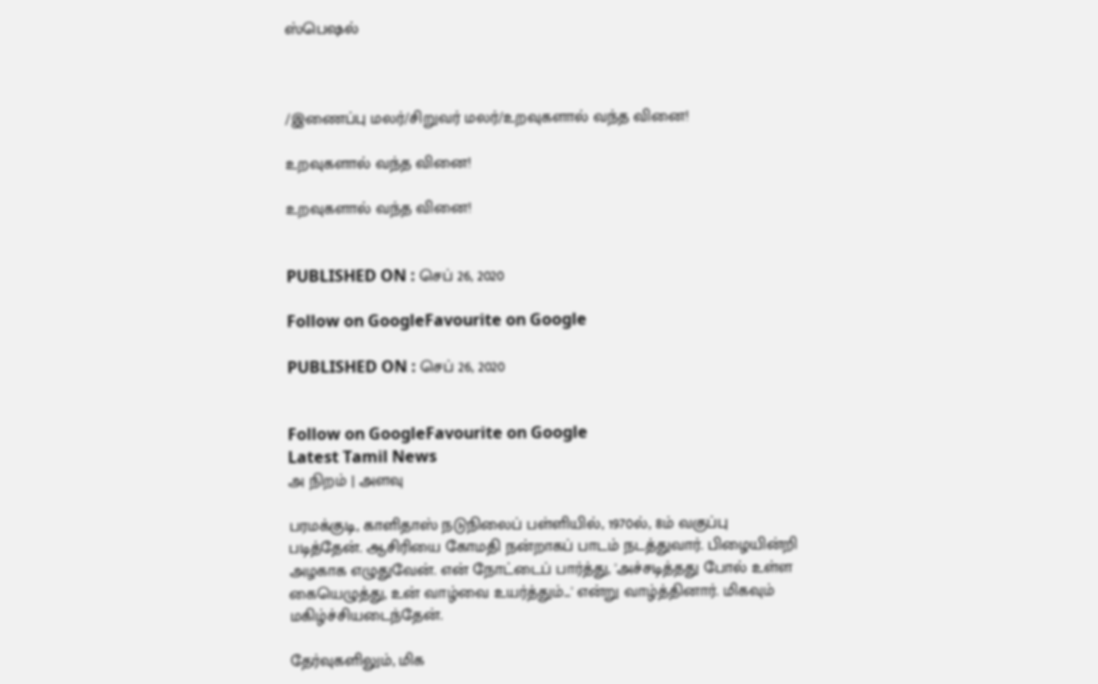ஸ்பெஷல்



/இணைப்பு மலர்/சிறுவர் மலர்/உறவுகளால் வந்த வினை!

உறவுகளால் வந்த வினை!

உறவுகளால் வந்த வினை!


PUBLISHED ON : செப் 26, 2020

Follow on GoogleFavourite on Google

PUBLISHED ON : செப் 26, 2020


Follow on GoogleFavourite on Google
Latest Tamil News
அ நிறம் | அளவு

பரமக்குடி, காளிதாஸ் நடுநிலைப் பள்ளியில், 1970ல், 8ம் வகுப்பு படித்தேன். ஆசிரியை கோமதி நன்றாகப் பாடம் நடத்துவார். பிழையின்றி அழகாக எழுதுவேன். என் நோட்டைப் பார்த்து, 'அச்சடித்தது போல் உள்ள கையெழுத்து, உன் வாழ்வை உயர்த்தும்...' என்று வாழ்த்தினார். மிகவும் மகிழ்ச்சியடைந்தேன்.

தேர்வுகளிலும், மிக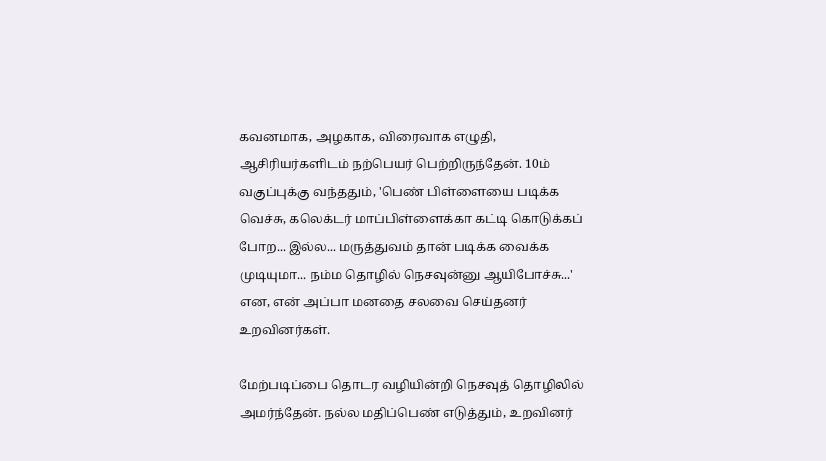கவனமாக, அழகாக, விரைவாக எழுதி, ஆசிரியர்களிடம் நற்பெயர் பெற்றிருந்தேன். 10ம் வகுப்புக்கு வந்ததும், 'பெண் பிள்ளையை படிக்க வெச்சு, கலெக்டர் மாப்பிள்ளைக்கா கட்டி கொடுக்கப் போற... இல்ல... மருத்துவம் தான் படிக்க வைக்க முடியுமா... நம்ம தொழில் நெசவுன்னு ஆயிபோச்சு...' என, என் அப்பா மனதை சலவை செய்தனர் உறவினர்கள்.

மேற்படிப்பை தொடர வழியின்றி நெசவுத் தொழிலில் அமர்ந்தேன். நல்ல மதிப்பெண் எடுத்தும், உறவினர்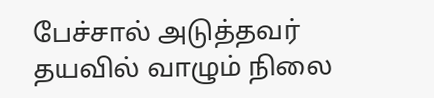பேச்சால் அடுத்தவர் தயவில் வாழும் நிலை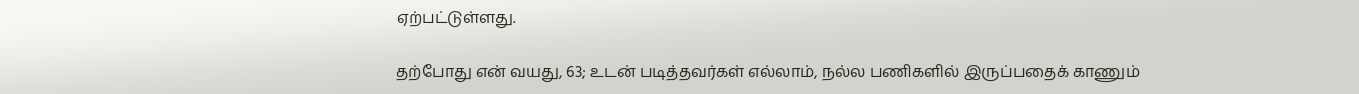ஏற்பட்டுள்ளது.

தற்போது என் வயது, 63; உடன் படித்தவர்கள் எல்லாம், நல்ல பணிகளில் இருப்பதைக் காணும்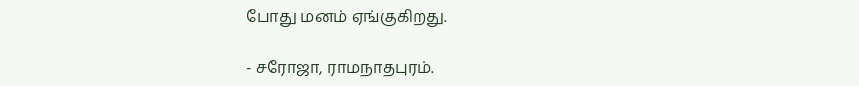போது மனம் ஏங்குகிறது.

- சரோஜா, ராமநாதபுரம்.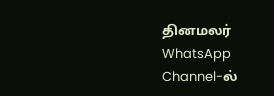தினமலர் WhatsApp Channel-ல்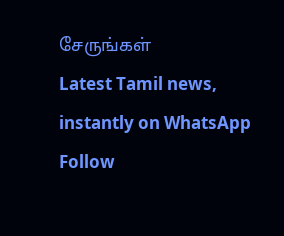சேருங்கள்
Latest Tamil news, instantly on WhatsApp
Follow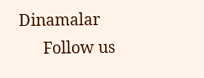Dinamalar
      Follow us